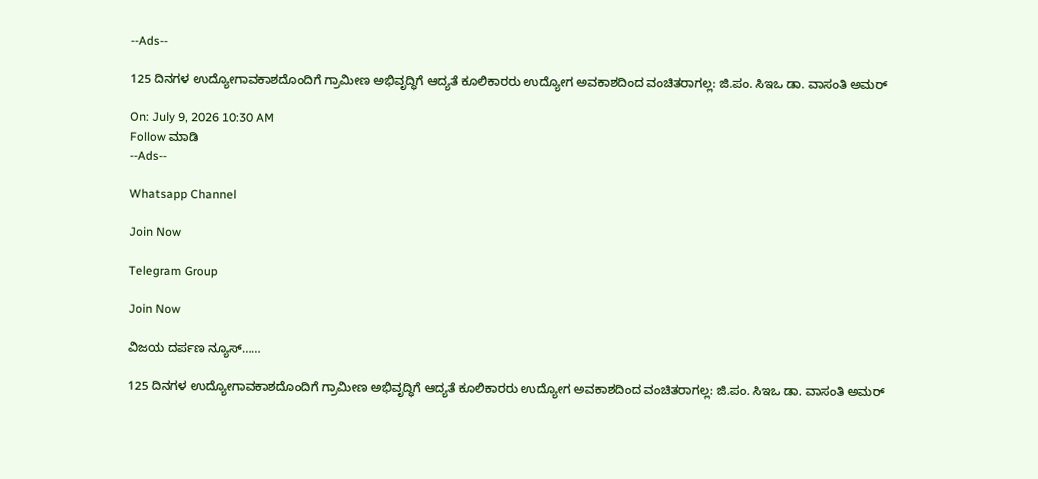--Ads--

125 ದಿನಗಳ ಉದ್ಯೋಗಾವಕಾಶದೊಂದಿಗೆ ಗ್ರಾಮೀಣ ಅಭಿವೃದ್ಧಿಗೆ ಆದ್ಯತೆ ಕೂಲಿಕಾರರು ಉದ್ಯೋಗ ಅವಕಾಶದಿಂದ ವಂಚಿತರಾಗಲ್ಲ: ಜಿ.ಪಂ. ಸಿಇಒ ಡಾ. ವಾಸಂತಿ ಅಮರ್

On: July 9, 2026 10:30 AM
Follow ಮಾಡಿ
--Ads--

Whatsapp Channel

Join Now

Telegram Group

Join Now

ವಿಜಯ ದರ್ಪಣ ನ್ಯೂಸ್……

125 ದಿನಗಳ ಉದ್ಯೋಗಾವಕಾಶದೊಂದಿಗೆ ಗ್ರಾಮೀಣ ಅಭಿವೃದ್ಧಿಗೆ ಆದ್ಯತೆ ಕೂಲಿಕಾರರು ಉದ್ಯೋಗ ಅವಕಾಶದಿಂದ ವಂಚಿತರಾಗಲ್ಲ: ಜಿ.ಪಂ. ಸಿಇಒ ಡಾ. ವಾಸಂತಿ ಅಮರ್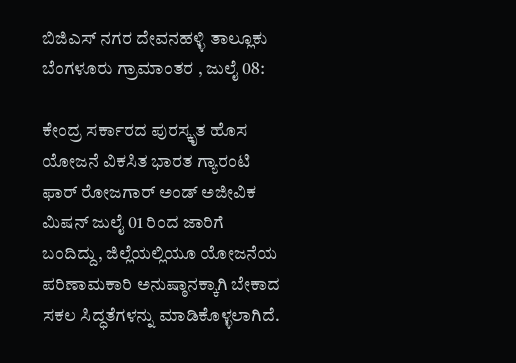ಬಿಜಿಎಸ್ ನಗರ ದೇವನಹಳ್ಳಿ ತಾಲ್ಲೂಕು ಬೆಂಗಳೂರು ಗ್ರಾಮಾಂತರ , ಜುಲೈ 08:

ಕೇಂದ್ರ ಸರ್ಕಾರದ ಪುರಸ್ಕೃತ ಹೊಸ ಯೋಜನೆ ವಿಕಸಿತ ಭಾರತ ಗ್ಯಾರಂಟಿ ಫಾರ್ ರೋಜಗಾರ್ ಅಂಡ್ ಅಜೀವಿಕ ಮಿಷನ್ ಜುಲೈ 01 ರಿಂದ ಜಾರಿಗೆ ಬಂದಿದ್ದು, ಜಿಲ್ಲೆಯಲ್ಲಿಯೂ ಯೋಜನೆಯ ಪರಿಣಾಮಕಾರಿ ಅನುಷ್ಠಾನಕ್ಕಾಗಿ ಬೇಕಾದ ಸಕಲ ಸಿದ್ಧತೆಗಳನ್ನು ಮಾಡಿಕೊಳ್ಳಲಾಗಿದೆ.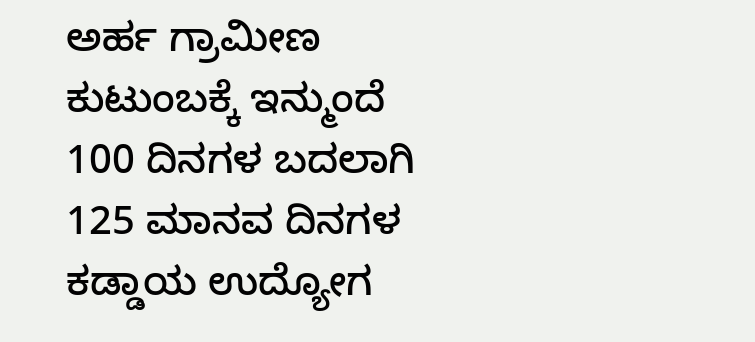ಅರ್ಹ ಗ್ರಾಮೀಣ ಕುಟುಂಬಕ್ಕೆ ಇನ್ಮುಂದೆ 100 ದಿನಗಳ ಬದಲಾಗಿ 125 ಮಾನವ ದಿನಗಳ ಕಡ್ಡಾಯ ಉದ್ಯೋಗ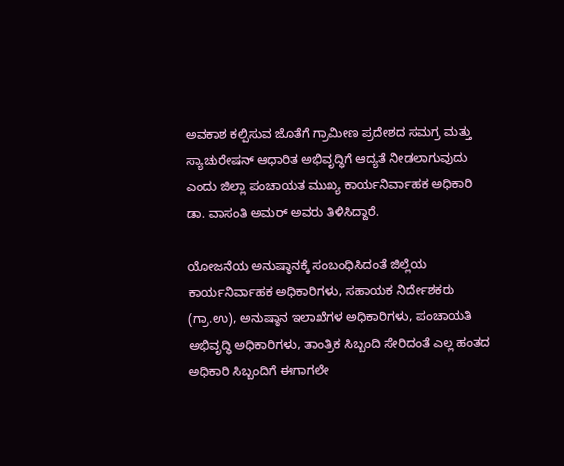ಅವಕಾಶ ಕಲ್ಪಿಸುವ ಜೊತೆಗೆ ಗ್ರಾಮೀಣ ಪ್ರದೇಶದ ಸಮಗ್ರ ಮತ್ತು ಸ್ಯಾಚುರೇಷನ್ ಆಧಾರಿತ ಅಭಿವೃದ್ಧಿಗೆ ಆದ್ಯತೆ ನೀಡಲಾಗುವುದು ಎಂದು ಜಿಲ್ಲಾ ಪಂಚಾಯತ ಮುಖ್ಯ ಕಾರ್ಯನಿರ್ವಾಹಕ ಅಧಿಕಾರಿ ಡಾ. ವಾಸಂತಿ ಅಮರ್ ಅವರು ತಿಳಿಸಿದ್ದಾರೆ.

ಯೋಜನೆಯ ಅನುಷ್ಠಾನಕ್ಕೆ ಸಂಬಂಧಿಸಿದಂತೆ ಜಿಲ್ಲೆಯ ಕಾರ್ಯನಿರ್ವಾಹಕ ಅಧಿಕಾರಿಗಳು, ಸಹಾಯಕ ನಿರ್ದೇಶಕರು (ಗ್ರಾ.ಉ), ಅನುಷ್ಠಾನ ಇಲಾಖೆಗಳ ಅಧಿಕಾರಿಗಳು, ಪಂಚಾಯತಿ ಅಭಿವೃದ್ಧಿ ಅಧಿಕಾರಿಗಳು, ತಾಂತ್ರಿಕ ಸಿಬ್ಬಂದಿ ಸೇರಿದಂತೆ ಎಲ್ಲ ಹಂತದ ಅಧಿಕಾರಿ ಸಿಬ್ಬಂದಿಗೆ ಈಗಾಗಲೇ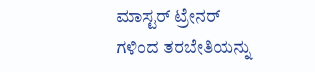ಮಾಸ್ಟರ್ ಟ್ರೇನರ್ ಗಳಿಂದ ತರಬೇತಿಯನ್ನು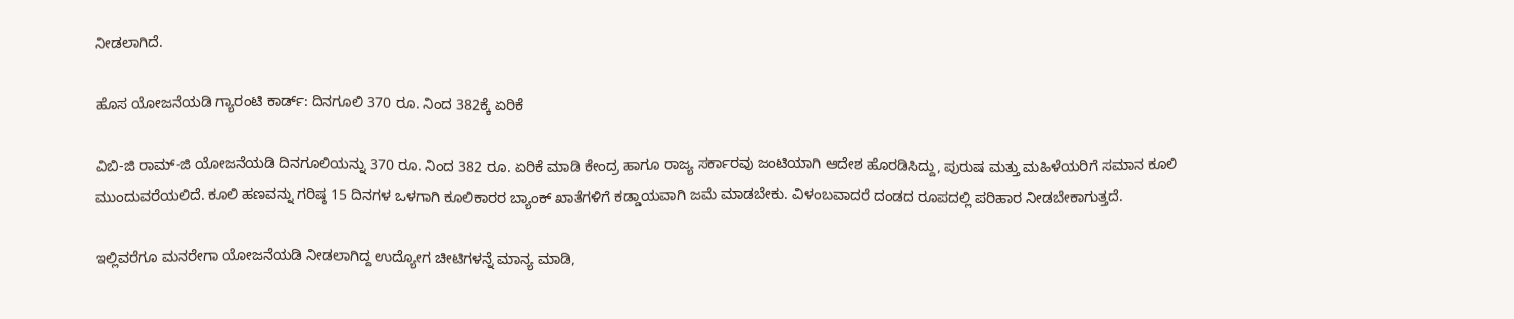ನೀಡಲಾಗಿದೆ.

ಹೊಸ ಯೋಜನೆಯಡಿ ಗ್ಯಾರಂಟಿ ಕಾರ್ಡ್: ದಿನಗೂಲಿ 370 ರೂ. ನಿಂದ 382ಕ್ಕೆ ಏರಿಕೆ

ವಿಬಿ-ಜಿ ರಾಮ್-ಜಿ ಯೋಜನೆಯಡಿ ದಿನಗೂಲಿಯನ್ನು 370 ರೂ. ನಿಂದ 382 ರೂ. ಏರಿಕೆ ಮಾಡಿ ಕೇಂದ್ರ ಹಾಗೂ ರಾಜ್ಯ ಸರ್ಕಾರವು ಜಂಟಿಯಾಗಿ ಆದೇಶ ಹೊರಡಿಸಿದ್ದು, ಪುರುಷ ಮತ್ತು ಮಹಿಳೆಯರಿಗೆ ಸಮಾನ ಕೂಲಿ ಮುಂದುವರೆಯಲಿದೆ. ಕೂಲಿ ಹಣವನ್ನು ಗರಿಷ್ಠ 15 ದಿನಗಳ ಒಳಗಾಗಿ ಕೂಲಿಕಾರರ ಬ್ಯಾಂಕ್ ಖಾತೆಗಳಿಗೆ ಕಡ್ಡಾಯವಾಗಿ ಜಮೆ ಮಾಡಬೇಕು. ವಿಳಂಬವಾದರೆ ದಂಡದ ರೂಪದಲ್ಲಿ ಪರಿಹಾರ ನೀಡಬೇಕಾಗುತ್ತದೆ.

ಇಲ್ಲಿವರೆಗೂ ಮನರೇಗಾ ಯೋಜನೆಯಡಿ ನೀಡಲಾಗಿದ್ದ ಉದ್ಯೋಗ ಚೀಟಿಗಳನ್ನೆ ಮಾನ್ಯ ಮಾಡಿ,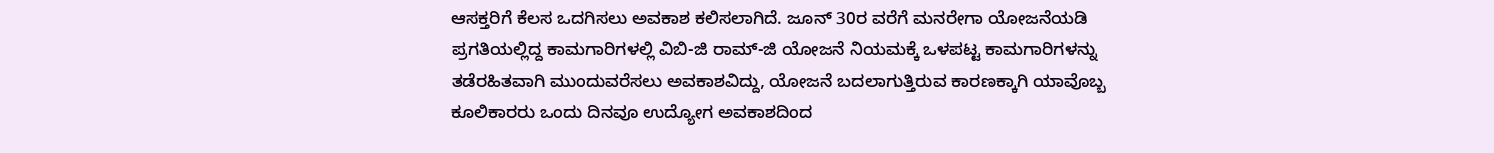ಆಸಕ್ತರಿಗೆ ಕೆಲಸ ಒದಗಿಸಲು ಅವಕಾಶ ಕಲಿಸಲಾಗಿದೆ. ಜೂನ್ 30ರ ವರೆಗೆ ಮನರೇಗಾ ಯೋಜನೆಯಡಿ ಪ್ರಗತಿಯಲ್ಲಿದ್ದ ಕಾಮಗಾರಿಗಳಲ್ಲಿ ವಿಬಿ-ಜಿ ರಾಮ್-ಜಿ ಯೋಜನೆ ನಿಯಮಕ್ಕೆ ಒಳಪಟ್ಟ ಕಾಮಗಾರಿಗಳನ್ನು ತಡೆರಹಿತವಾಗಿ ಮುಂದುವರೆಸಲು ಅವಕಾಶವಿದ್ದು, ಯೋಜನೆ ಬದಲಾಗುತ್ತಿರುವ ಕಾರಣಕ್ಕಾಗಿ ಯಾವೊಬ್ಬ ಕೂಲಿಕಾರರು ಒಂದು ದಿನವೂ ಉದ್ಯೋಗ ಅವಕಾಶದಿಂದ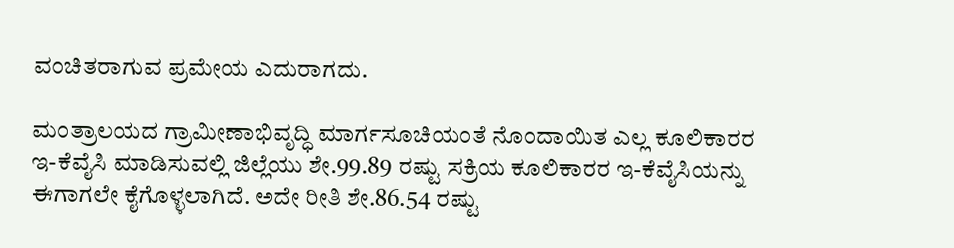ವಂಚಿತರಾಗುವ ಪ್ರಮೇಯ ಎದುರಾಗದು.

ಮಂತ್ರಾಲಯದ ಗ್ರಾಮೀಣಾಭಿವೃದ್ಧಿ ಮಾರ್ಗಸೂಚಿಯಂತೆ ನೊಂದಾಯಿತ ಎಲ್ಲ ಕೂಲಿಕಾರರ ಇ-ಕೆವೈಸಿ ಮಾಡಿಸುವಲ್ಲಿ ಜಿಲ್ಲೆಯು ಶೇ.99.89 ರಷ್ಟು ಸಕ್ರಿಯ ಕೂಲಿಕಾರರ ಇ-ಕೆವೈಸಿಯನ್ನು ಈಗಾಗಲೇ ಕೈಗೊಳ್ಳಲಾಗಿದೆ. ಅದೇ ರೀತಿ ಶೇ.86.54 ರಷ್ಟು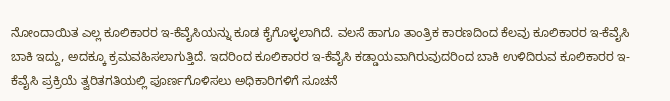ನೋಂದಾಯಿತ ಎಲ್ಲ ಕೂಲಿಕಾರರ ಇ-ಕೆವೈಸಿಯನ್ನು ಕೂಡ ಕೈಗೊಳ್ಳಲಾಗಿದೆ. ವಲಸೆ ಹಾಗೂ ತಾಂತ್ರಿಕ ಕಾರಣದಿಂದ ಕೆಲವು ಕೂಲಿಕಾರರ ಇ-ಕೆವೈಸಿ ಬಾಕಿ ಇದ್ದು, ಅದಕ್ಕೂ ಕ್ರಮವಹಿಸಲಾಗುತ್ತಿದೆ. ಇದರಿಂದ ಕೂಲಿಕಾರರ ಇ-ಕೆವೈಸಿ ಕಡ್ಡಾಯವಾಗಿರುವುದರಿಂದ ಬಾಕಿ ಉಳಿದಿರುವ ಕೂಲಿಕಾರರ ಇ-ಕೆವೈಸಿ ಪ್ರಕ್ರಿಯೆ ತ್ವರಿತಗತಿಯಲ್ಲಿ ಪೂರ್ಣಗೊಳಿಸಲು ಅಧಿಕಾರಿಗಳಿಗೆ ಸೂಚನೆ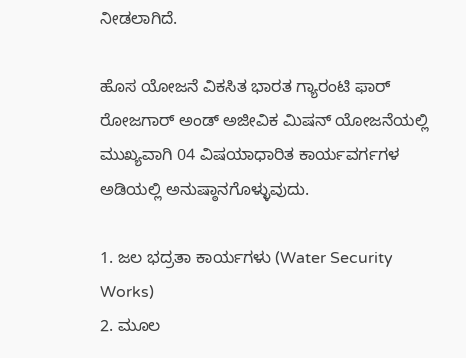ನೀಡಲಾಗಿದೆ.

ಹೊಸ ಯೋಜನೆ ವಿಕಸಿತ ಭಾರತ ಗ್ಯಾರಂಟಿ ಫಾರ್ ರೋಜಗಾರ್ ಅಂಡ್ ಅಜೀವಿಕ ಮಿಷನ್ ಯೋಜನೆಯಲ್ಲಿ ಮುಖ್ಯವಾಗಿ 04 ವಿಷಯಾಧಾರಿತ ಕಾರ್ಯವರ್ಗಗಳ ಅಡಿಯಲ್ಲಿ ಅನುಷ್ಠಾನಗೊಳ್ಳುವುದು.

1. ಜಲ ಭದ್ರತಾ ಕಾರ್ಯಗಳು (Water Security Works)
2. ಮೂಲ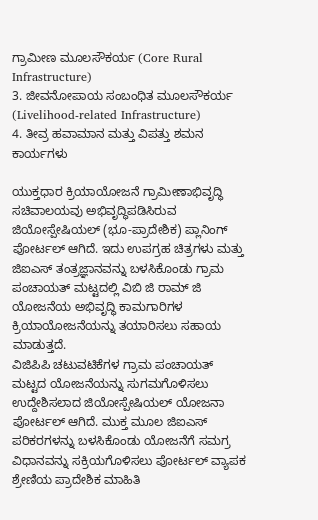ಗ್ರಾಮೀಣ ಮೂಲಸೌಕರ್ಯ (Core Rural Infrastructure)
3. ಜೀವನೋಪಾಯ ಸಂಬಂಧಿತ ಮೂಲಸೌಕರ್ಯ (Livelihood-related Infrastructure)
4. ತೀವ್ರ ಹವಾಮಾನ ಮತ್ತು ವಿಪತ್ತು ಶಮನ ಕಾರ್ಯಗಳು

ಯುಕ್ತಧಾರ ಕ್ರಿಯಾಯೋಜನೆ ಗ್ರಾಮೀಣಾಭಿವೃದ್ಧಿ ಸಚಿವಾಲಯವು ಅಭಿವೃದ್ಧಿಪಡಿಸಿರುವ ಜಿಯೋಸ್ಪೇಷಿಯಲ್ (ಭೂ-ಪ್ರಾದೇಶಿಕ) ಪ್ಲಾನಿಂಗ್ ಪೋರ್ಟಲ್ ಆಗಿದೆ. ಇದು ಉಪಗ್ರಹ ಚಿತ್ರಗಳು ಮತ್ತು ಜಿಐಎಸ್ ತಂತ್ರಜ್ಞಾನವನ್ನು ಬಳಸಿಕೊಂಡು ಗ್ರಾಮ ಪಂಚಾಯತ್ ಮಟ್ಟದಲ್ಲಿ ವಿಬಿ ಜಿ ರಾಮ್ ಜಿ ಯೋಜನೆಯ ಅಭಿವೃದ್ಧಿ ಕಾಮಗಾರಿಗಳ ಕ್ರಿಯಾಯೋಜನೆಯನ್ನು ತಯಾರಿಸಲು ಸಹಾಯ ಮಾಡುತ್ತದೆ.
ವಿಜಿಪಿಪಿ ಚಟುವಟಿಕೆಗಳ ಗ್ರಾಮ ಪಂಚಾಯತ್ ಮಟ್ಟದ ಯೋಜನೆಯನ್ನು ಸುಗಮಗೊಳಿಸಲು ಉದ್ದೇಶಿಸಲಾದ ಜಿಯೋಸ್ಪೇಷಿಯಲ್ ಯೋಜನಾ ಪೋರ್ಟಲ್ ಆಗಿದೆ. ಮುಕ್ತ ಮೂಲ ಜಿಐಎಸ್ ಪರಿಕರಗಳನ್ನು ಬಳಸಿಕೊಂಡು ಯೋಜನೆಗೆ ಸಮಗ್ರ ವಿಧಾನವನ್ನು ಸಕ್ರಿಯಗೊಳಿಸಲು ಪೋರ್ಟಲ್ ವ್ಯಾಪಕ ಶ್ರೇಣಿಯ ಪ್ರಾದೇಶಿಕ ಮಾಹಿತಿ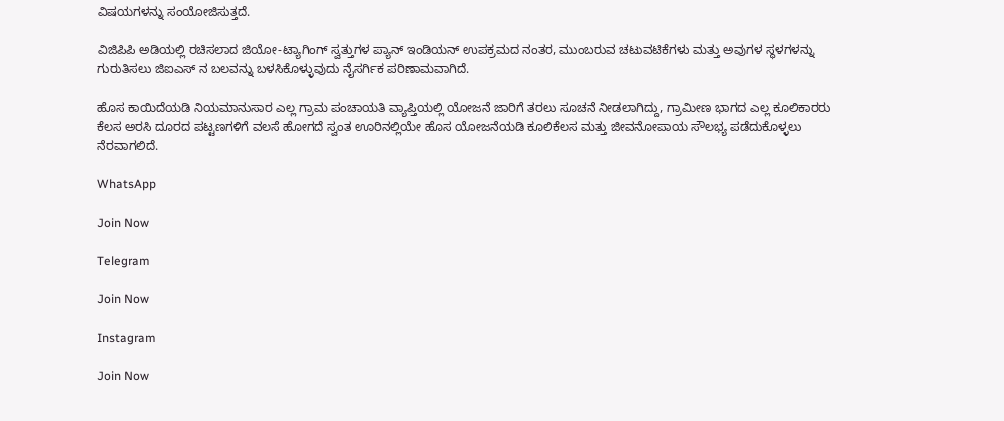ವಿಷಯಗಳನ್ನು ಸಂಯೋಜಿಸುತ್ತದೆ.

ವಿಜಿಪಿಪಿ ಅಡಿಯಲ್ಲಿ ರಚಿಸಲಾದ ಜಿಯೋ-ಟ್ಯಾಗಿಂಗ್ ಸ್ವತ್ತುಗಳ ಪ್ಯಾನ್ ಇಂಡಿಯನ್ ಉಪಕ್ರಮದ ನಂತರ, ಮುಂಬರುವ ಚಟುವಟಿಕೆಗಳು ಮತ್ತು ಅವುಗಳ ಸ್ಥಳಗಳನ್ನು ಗುರುತಿಸಲು ಜಿಐಎಸ್ ನ ಬಲವನ್ನು ಬಳಸಿಕೊಳ್ಳುವುದು ನೈಸರ್ಗಿಕ ಪರಿಣಾಮವಾಗಿದೆ.

ಹೊಸ ಕಾಯಿದೆಯಡಿ ನಿಯಮಾನುಸಾರ ಎಲ್ಲ ಗ್ರಾಮ ಪಂಚಾಯತಿ ವ್ಯಾಪ್ತಿಯಲ್ಲಿ ಯೋಜನೆ ಜಾರಿಗೆ ತರಲು ಸೂಚನೆ ನೀಡಲಾಗಿದ್ದು, ಗ್ರಾಮೀಣ ಭಾಗದ ಎಲ್ಲ ಕೂಲಿಕಾರರು ಕೆಲಸ ಅರಸಿ ದೂರದ ಪಟ್ಟಣಗಳಿಗೆ ವಲಸೆ ಹೋಗದೆ ಸ್ವಂತ ಊರಿನಲ್ಲಿಯೇ ಹೊಸ ಯೋಜನೆಯಡಿ ಕೂಲಿಕೆಲಸ ಮತ್ತು ಜೀವನೋಪಾಯ ಸೌಲಭ್ಯ ಪಡೆದುಕೊಳ್ಳಲು ನೆರವಾಗಲಿದೆ.

WhatsApp

Join Now

Telegram

Join Now

Instagram

Join Now